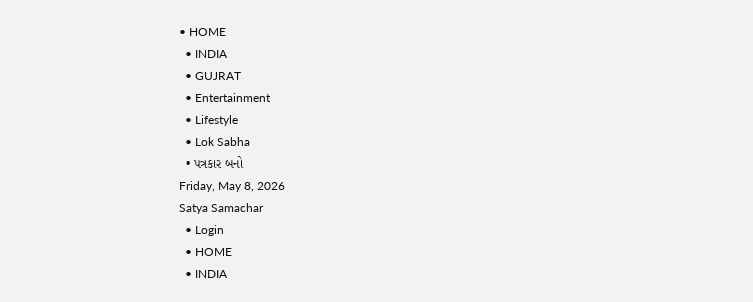• HOME
  • INDIA
  • GUJRAT
  • Entertainment
  • Lifestyle
  • Lok Sabha
  • પત્રકાર બનો
Friday, May 8, 2026
Satya Samachar
  • Login
  • HOME
  • INDIA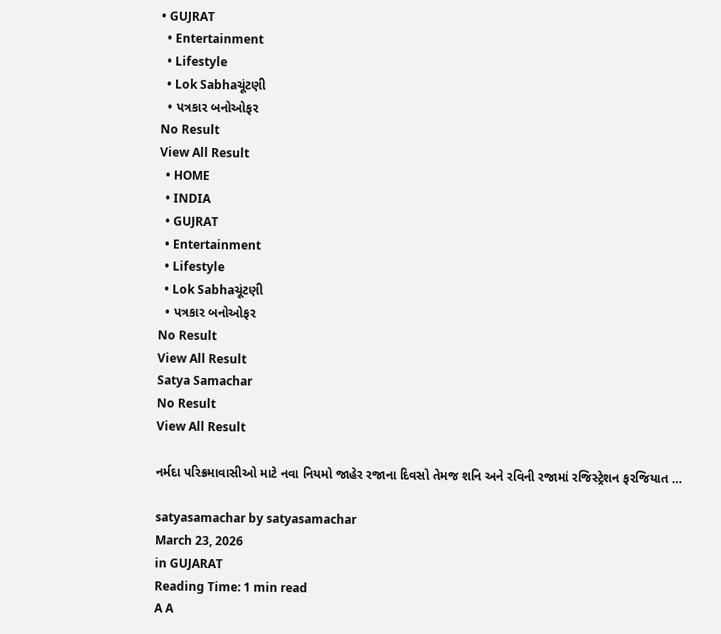• GUJRAT
  • Entertainment
  • Lifestyle
  • Lok Sabhaચૂંટણી
  • પત્રકાર બનોઓફર
No Result
View All Result
  • HOME
  • INDIA
  • GUJRAT
  • Entertainment
  • Lifestyle
  • Lok Sabhaચૂંટણી
  • પત્રકાર બનોઓફર
No Result
View All Result
Satya Samachar
No Result
View All Result

નર્મદા પરિક્રમાવાસીઓ માટે નવા નિયમો જાહેર રજાના દિવસો તેમજ શનિ અને રવિની રજામાં રજિસ્ટ્રેશન ફરજિયાત …

satyasamachar by satyasamachar
March 23, 2026
in GUJARAT
Reading Time: 1 min read
A A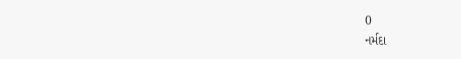0
નર્મદા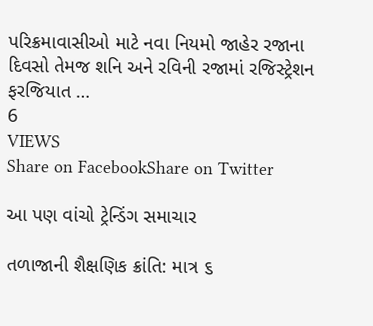પરિક્રમાવાસીઓ માટે નવા નિયમો જાહેર રજાના દિવસો તેમજ શનિ અને રવિની રજામાં રજિસ્ટ્રેશન ફરજિયાત …
6
VIEWS
Share on FacebookShare on Twitter

આ પણ વાંચો ટ્રેન્ડિંગ સમાચાર

તળાજાની શૈક્ષણિક ક્રાંતિ: માત્ર ૬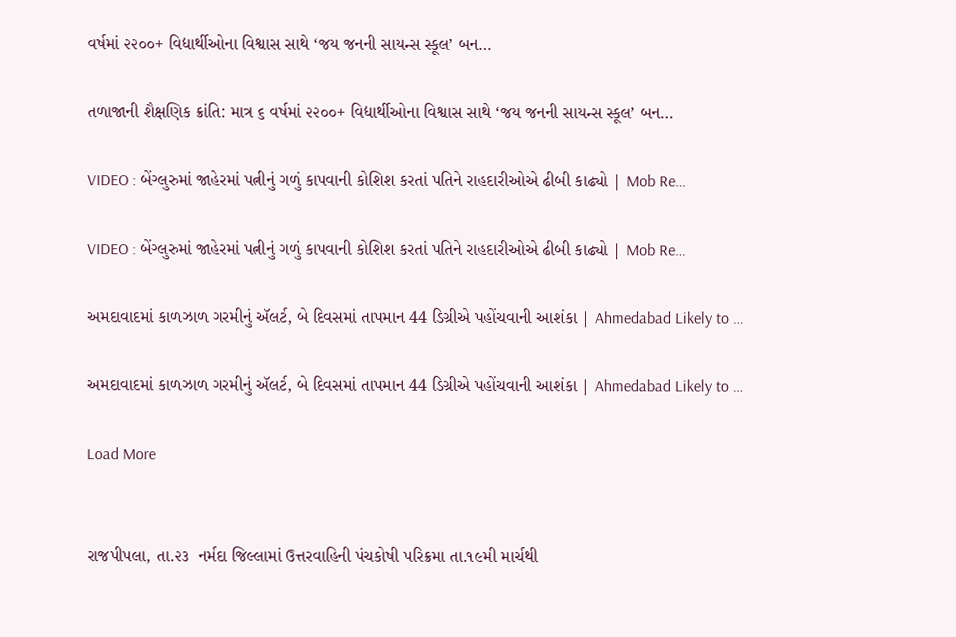વર્ષમાં ૨૨૦૦+ વિદ્યાર્થીઓના વિશ્વાસ સાથે ‘જય જનની સાયન્સ સ્કૂલ’ બન…

તળાજાની શૈક્ષણિક ક્રાંતિ: માત્ર ૬ વર્ષમાં ૨૨૦૦+ વિદ્યાર્થીઓના વિશ્વાસ સાથે ‘જય જનની સાયન્સ સ્કૂલ’ બન…

VIDEO : બેંગ્લુરુમાં જાહેરમાં પત્નીનું ગળું કાપવાની કોશિશ કરતાં પતિને રાહદારીઓએ ઢીબી કાઢ્યો | Mob Re…

VIDEO : બેંગ્લુરુમાં જાહેરમાં પત્નીનું ગળું કાપવાની કોશિશ કરતાં પતિને રાહદારીઓએ ઢીબી કાઢ્યો | Mob Re…

અમદાવાદમાં કાળઝાળ ગરમીનું ઍલર્ટ, બે દિવસમાં તાપમાન 44 ડિગ્રીએ પહોંચવાની આશંકા | Ahmedabad Likely to …

અમદાવાદમાં કાળઝાળ ગરમીનું ઍલર્ટ, બે દિવસમાં તાપમાન 44 ડિગ્રીએ પહોંચવાની આશંકા | Ahmedabad Likely to …

Load More


રાજપીપલા, તા.૨૩  નર્મદા જિલ્લામાં ઉત્તરવાહિની પંચકોષી પરિક્રમા તા.૧૯મી માર્ચથી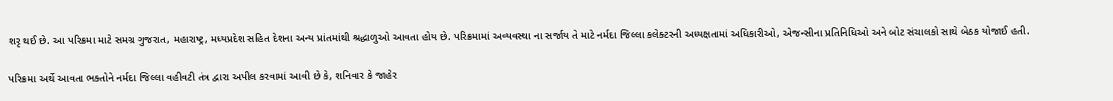શરૃ થઈ છે. આ પરિક્રમા માટે સમગ્ર ગુજરાત, મહારાષ્ટ્ર, મધ્યપ્રદેશ સહિત દેશના અન્ય પ્રાંતમાંથી શ્રદ્ધાળુઓ આવતા હોય છે. પરિક્રમામાં અવ્યવસ્થા ના સર્જાય તે માટે નર્મદા જિલ્લા કલેક્ટરની અધ્યક્ષતામાં અધિકારીઓ, એજન્સીના પ્રતિનિધિઓ અને બોટ સંચાલકો સાથે બેઠક યોજાઈ હતી.

પરિક્રમા અર્થે આવતા ભક્તોને નર્મદા જિલ્લા વહીવટી તંત્ર દ્વારા અપીલ કરવામાં આવી છે કે, શનિવાર કે જાહેર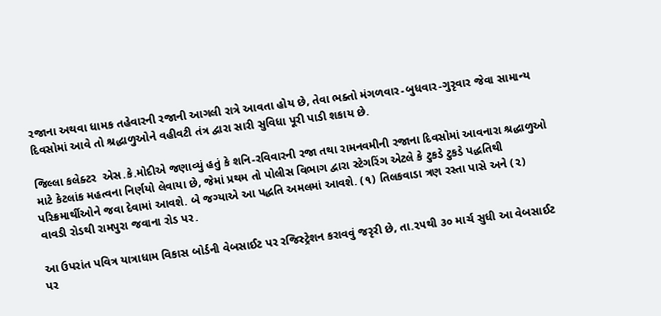રજાના અથવા ધામક તહેવારની રજાની આગલી રાત્રે આવતા હોય છે, તેવા ભક્તો મંગળવાર-બુધવાર-ગુરૃવાર જેવા સામાન્ય દિવસોમાં આવે તો શ્રદ્ધાળુઓને વહીવટી તંત્ર દ્વારા સારી સુવિધા પૂરી પાડી શકાય છે.

જિલ્લા કલેક્ટર  એસ.કે.મોદીએ જણાવ્યું હતું કે શનિ-રવિવારની રજા તથા રામનવમીની રજાના દિવસોમાં આવનારા શ્રદ્ધાળુઓ માટે કેટલાંક મહત્વના નિર્ણયો લેવાયા છે, જેમાં પ્રથમ તો પોલીસ વિભાગ દ્વારા સ્ટેગરિંગ એટલે કે ટુકડે ટુકડે પદ્ધતિથી પરિક્રમાર્થીઓને જવા દેવામાં આવશે. બે જગ્યાએ આ પદ્ધતિ અમલમાં આવશે. (૧) તિલકવાડા ત્રણ રસ્તા પાસે અને (૨) વાવડી રોડથી રામપુરા જવાના રોડ પર.

આ ઉપરાંત પવિત્ર યાત્રાધામ વિકાસ બોર્ડની વેબસાઈટ પર રજિસ્ટ્રેશન કરાવવું જરૃરી છે, તા.૨૫થી ૩૦ માર્ચ સુધી આ વેબસાઈટ પર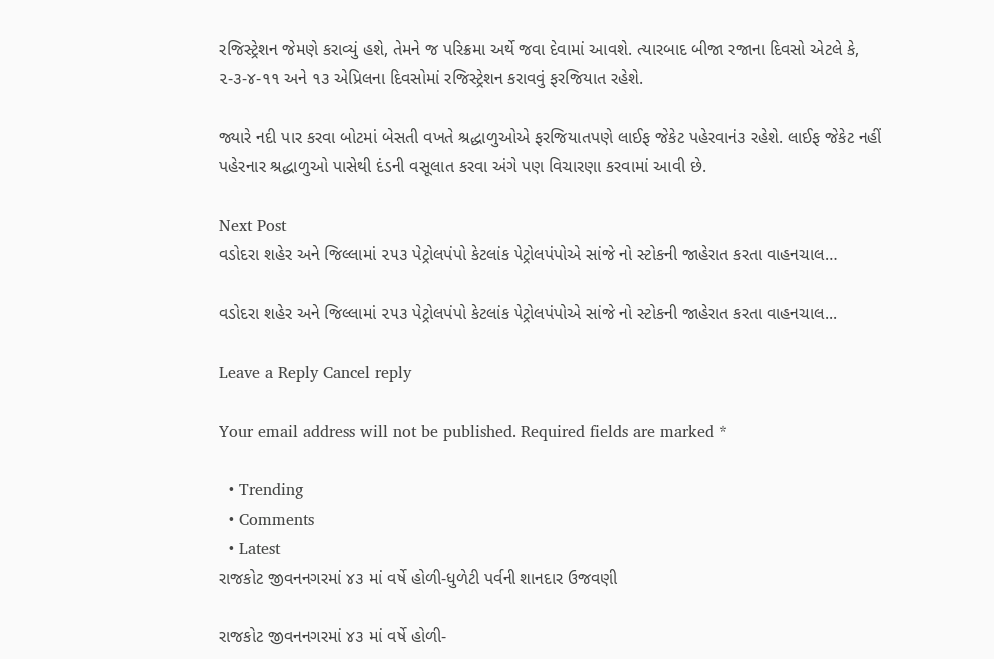રજિસ્ટ્રેશન જેમણે કરાવ્યું હશે, તેમને જ પરિક્રમા અર્થે જવા દેવામાં આવશે. ત્યારબાદ બીજા રજાના દિવસો એટલે કે, ૨-૩-૪-૧૧ અને ૧૩ એપ્રિલના દિવસોમાં રજિસ્ટ્રેશન કરાવવું ફરજિયાત રહેશે.

જ્યારે નદી પાર કરવા બોટમાં બેસતી વખતે શ્રદ્ધાળુઓએ ફરજિયાતપણે લાઈફ જેકેટ પહેરવાનં૩ રહેશે. લાઈફ જેકેટ નહીં પહેરનાર શ્રદ્ધાળુઓ પાસેથી દંડની વસૂલાત કરવા અંગે પણ વિચારણા કરવામાં આવી છે.

Next Post
વડોદરા શહેર અને જિલ્લામાં ૨૫૩ પેટ્રોલપંપો કેટલાંક પેટ્રોલપંપોએ સાંજે નો સ્ટોકની જાહેરાત કરતા વાહનચાલ…

વડોદરા શહેર અને જિલ્લામાં ૨૫૩ પેટ્રોલપંપો કેટલાંક પેટ્રોલપંપોએ સાંજે નો સ્ટોકની જાહેરાત કરતા વાહનચાલ...

Leave a Reply Cancel reply

Your email address will not be published. Required fields are marked *

  • Trending
  • Comments
  • Latest
રાજકોટ જીવનનગરમાં ૪૩ માં વર્ષે હોળી-ધુળેટી પર્વની શાનદાર ઉજવણી

રાજકોટ જીવનનગરમાં ૪૩ માં વર્ષે હોળી-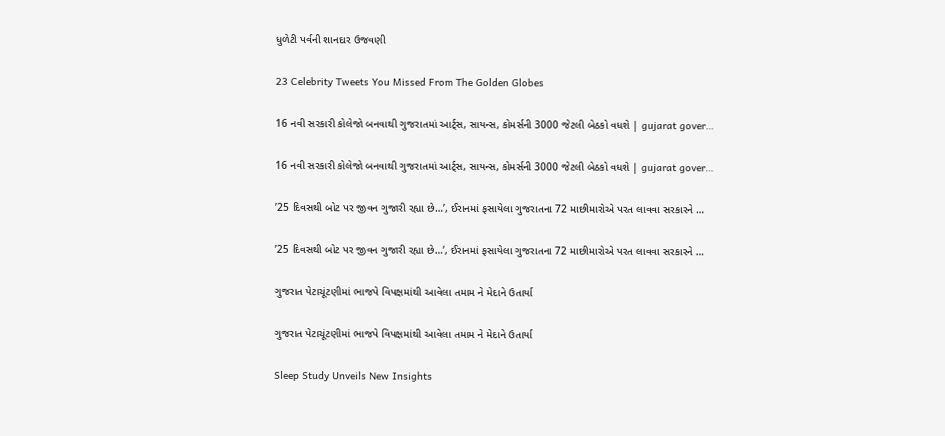ધુળેટી પર્વની શાનદાર ઉજવણી

23 Celebrity Tweets You Missed From The Golden Globes

16 નવી સરકારી કોલેજો બનવાથી ગુજરાતમાં આર્ટ્સ, સાયન્સ, કોમર્સની 3000 જેટલી બેઠકો વધશે | gujarat gover…

16 નવી સરકારી કોલેજો બનવાથી ગુજરાતમાં આર્ટ્સ, સાયન્સ, કોમર્સની 3000 જેટલી બેઠકો વધશે | gujarat gover…

’25 દિવસથી બોટ પર જીવન ગુજારી રહ્યા છે…’, ઈરાનમાં ફસાયેલા ગુજરાતના 72 માછીમારોએ પરત લાવવા સરકારને …

’25 દિવસથી બોટ પર જીવન ગુજારી રહ્યા છે…’, ઈરાનમાં ફસાયેલા ગુજરાતના 72 માછીમારોએ પરત લાવવા સરકારને …

ગુજરાત પેટાચૂંટણીમાં ભાજપે વિપક્ષમાંથી આવેલા તમામ ને મેદાને ઉતાર્યા

ગુજરાત પેટાચૂંટણીમાં ભાજપે વિપક્ષમાંથી આવેલા તમામ ને મેદાને ઉતાર્યા

Sleep Study Unveils New Insights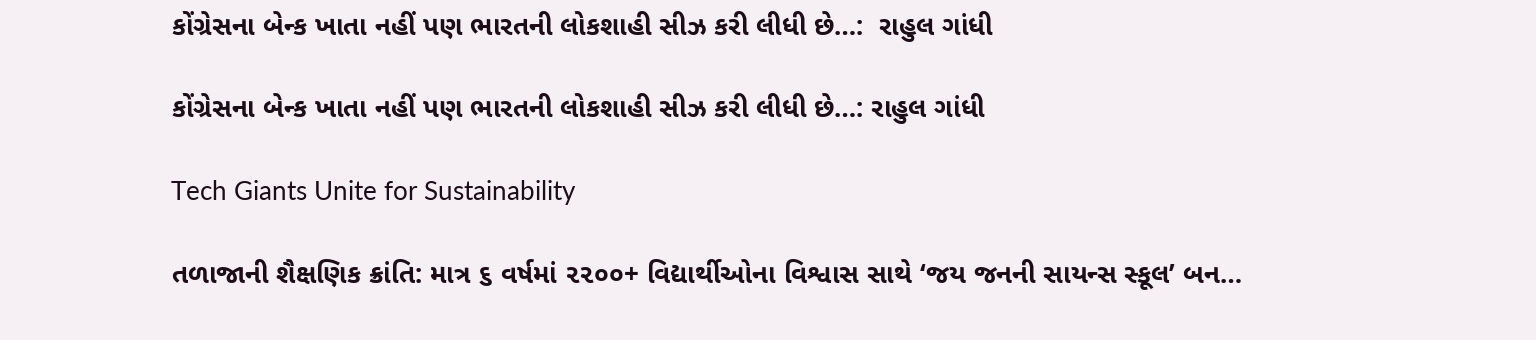કોંગ્રેસના બેન્ક ખાતા નહીં પણ ભારતની લોકશાહી સીઝ કરી લીધી છે…:  રાહુલ ગાંધી

કોંગ્રેસના બેન્ક ખાતા નહીં પણ ભારતની લોકશાહી સીઝ કરી લીધી છે…: રાહુલ ગાંધી

Tech Giants Unite for Sustainability

તળાજાની શૈક્ષણિક ક્રાંતિ: માત્ર ૬ વર્ષમાં ૨૨૦૦+ વિદ્યાર્થીઓના વિશ્વાસ સાથે ‘જય જનની સાયન્સ સ્કૂલ’ બન…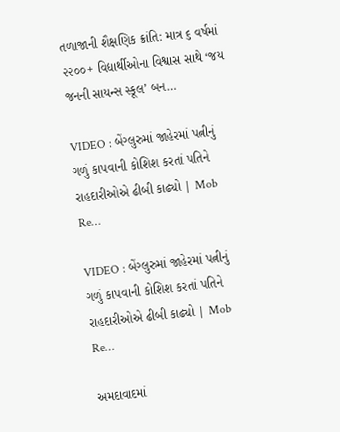તળાજાની શૈક્ષણિક ક્રાંતિ: માત્ર ૬ વર્ષમાં ૨૨૦૦+ વિદ્યાર્થીઓના વિશ્વાસ સાથે ‘જય જનની સાયન્સ સ્કૂલ’ બન…

VIDEO : બેંગ્લુરુમાં જાહેરમાં પત્નીનું ગળું કાપવાની કોશિશ કરતાં પતિને રાહદારીઓએ ઢીબી કાઢ્યો | Mob Re…

VIDEO : બેંગ્લુરુમાં જાહેરમાં પત્નીનું ગળું કાપવાની કોશિશ કરતાં પતિને રાહદારીઓએ ઢીબી કાઢ્યો | Mob Re…

અમદાવાદમાં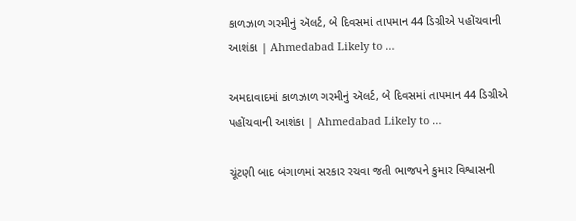કાળઝાળ ગરમીનું ઍલર્ટ, બે દિવસમાં તાપમાન 44 ડિગ્રીએ પહોંચવાની આશંકા | Ahmedabad Likely to …

અમદાવાદમાં કાળઝાળ ગરમીનું ઍલર્ટ, બે દિવસમાં તાપમાન 44 ડિગ્રીએ પહોંચવાની આશંકા | Ahmedabad Likely to …

ચૂંટણી બાદ બંગાળમાં સરકાર રચવા જતી ભાજપને કુમાર વિશ્વાસની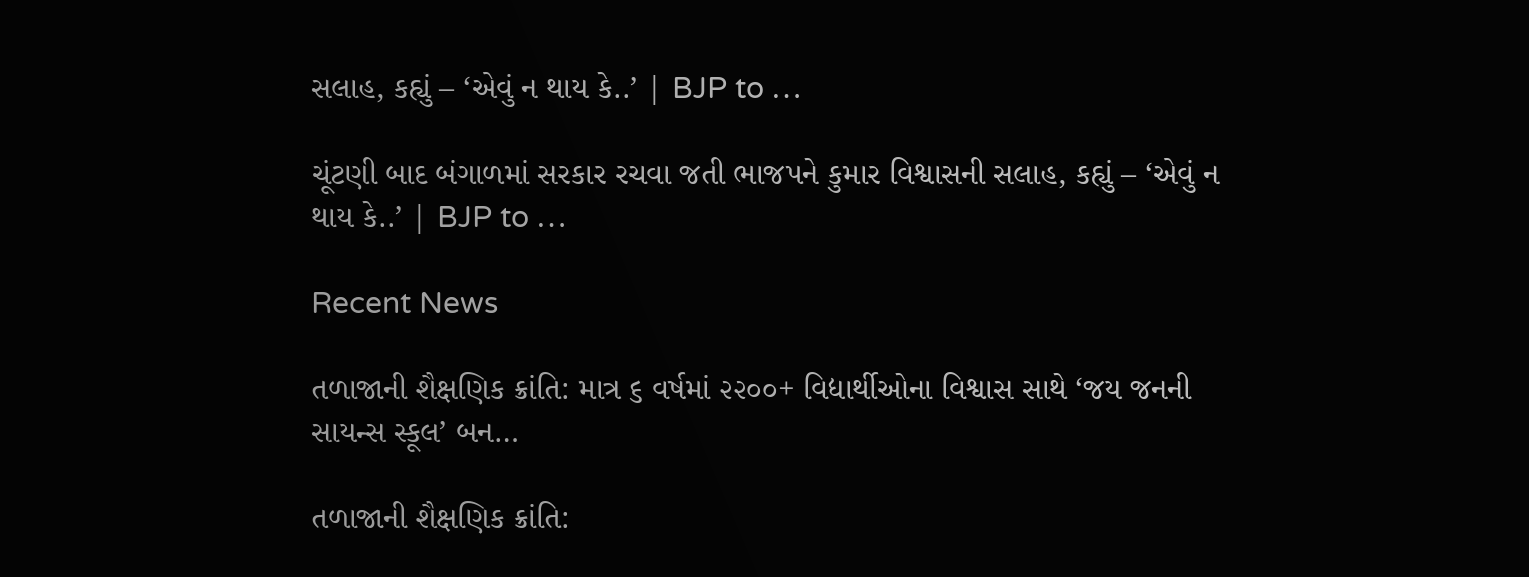સલાહ, કહ્યું – ‘એવું ન થાય કે..’ | BJP to …

ચૂંટણી બાદ બંગાળમાં સરકાર રચવા જતી ભાજપને કુમાર વિશ્વાસની સલાહ, કહ્યું – ‘એવું ન થાય કે..’ | BJP to …

Recent News

તળાજાની શૈક્ષણિક ક્રાંતિ: માત્ર ૬ વર્ષમાં ૨૨૦૦+ વિદ્યાર્થીઓના વિશ્વાસ સાથે ‘જય જનની સાયન્સ સ્કૂલ’ બન…

તળાજાની શૈક્ષણિક ક્રાંતિ: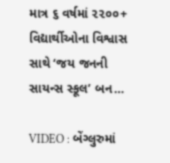માત્ર ૬ વર્ષમાં ૨૨૦૦+ વિદ્યાર્થીઓના વિશ્વાસ સાથે ‘જય જનની સાયન્સ સ્કૂલ’ બન…

VIDEO : બેંગ્લુરુમાં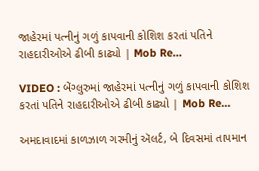જાહેરમાં પત્નીનું ગળું કાપવાની કોશિશ કરતાં પતિને રાહદારીઓએ ઢીબી કાઢ્યો | Mob Re…

VIDEO : બેંગ્લુરુમાં જાહેરમાં પત્નીનું ગળું કાપવાની કોશિશ કરતાં પતિને રાહદારીઓએ ઢીબી કાઢ્યો | Mob Re…

અમદાવાદમાં કાળઝાળ ગરમીનું ઍલર્ટ, બે દિવસમાં તાપમાન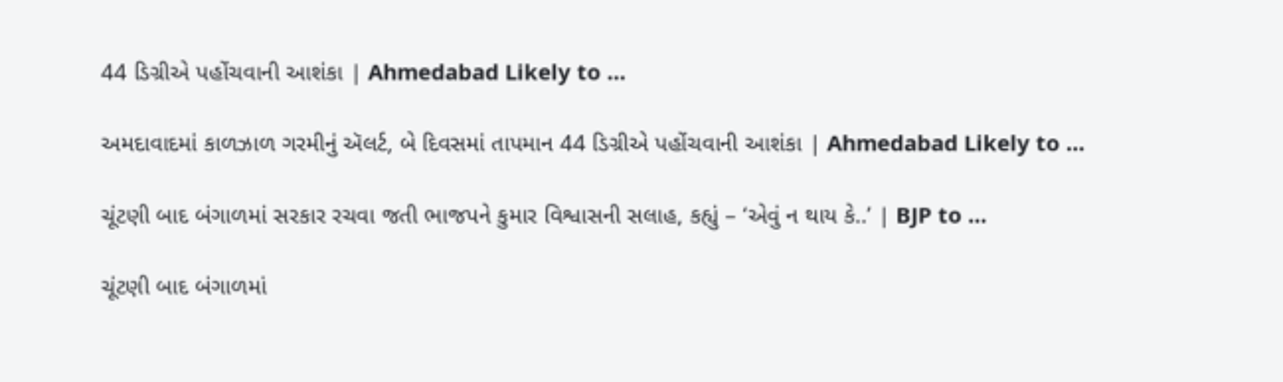44 ડિગ્રીએ પહોંચવાની આશંકા | Ahmedabad Likely to …

અમદાવાદમાં કાળઝાળ ગરમીનું ઍલર્ટ, બે દિવસમાં તાપમાન 44 ડિગ્રીએ પહોંચવાની આશંકા | Ahmedabad Likely to …

ચૂંટણી બાદ બંગાળમાં સરકાર રચવા જતી ભાજપને કુમાર વિશ્વાસની સલાહ, કહ્યું – ‘એવું ન થાય કે..’ | BJP to …

ચૂંટણી બાદ બંગાળમાં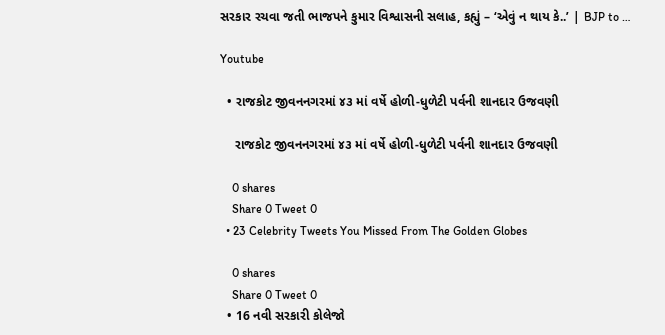સરકાર રચવા જતી ભાજપને કુમાર વિશ્વાસની સલાહ, કહ્યું – ‘એવું ન થાય કે..’ | BJP to …

Youtube

  • રાજકોટ જીવનનગરમાં ૪૩ માં વર્ષે હોળી-ધુળેટી પર્વની શાનદાર ઉજવણી

    રાજકોટ જીવનનગરમાં ૪૩ માં વર્ષે હોળી-ધુળેટી પર્વની શાનદાર ઉજવણી

    0 shares
    Share 0 Tweet 0
  • 23 Celebrity Tweets You Missed From The Golden Globes

    0 shares
    Share 0 Tweet 0
  • 16 નવી સરકારી કોલેજો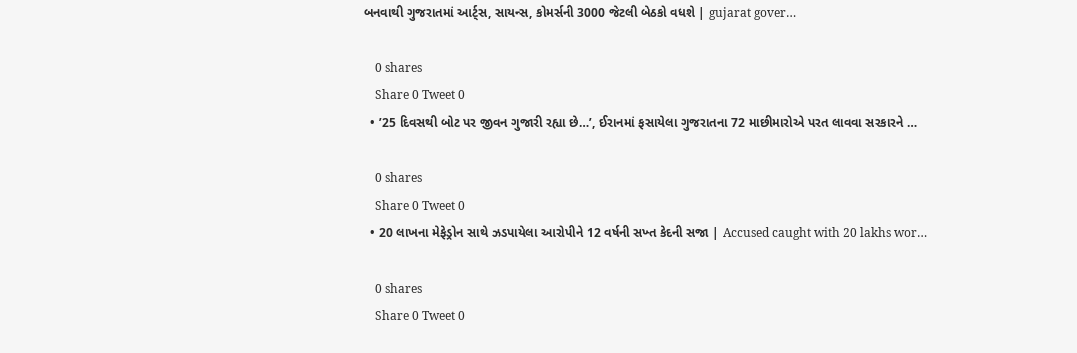બનવાથી ગુજરાતમાં આર્ટ્સ, સાયન્સ, કોમર્સની 3000 જેટલી બેઠકો વધશે | gujarat gover…

    0 shares
    Share 0 Tweet 0
  • ’25 દિવસથી બોટ પર જીવન ગુજારી રહ્યા છે…’, ઈરાનમાં ફસાયેલા ગુજરાતના 72 માછીમારોએ પરત લાવવા સરકારને …

    0 shares
    Share 0 Tweet 0
  • 20 લાખના મેફેડ્રોન સાથે ઝડપાયેલા આરોપીને 12 વર્ષની સખ્ત કેદની સજા | Accused caught with 20 lakhs wor…

    0 shares
    Share 0 Tweet 0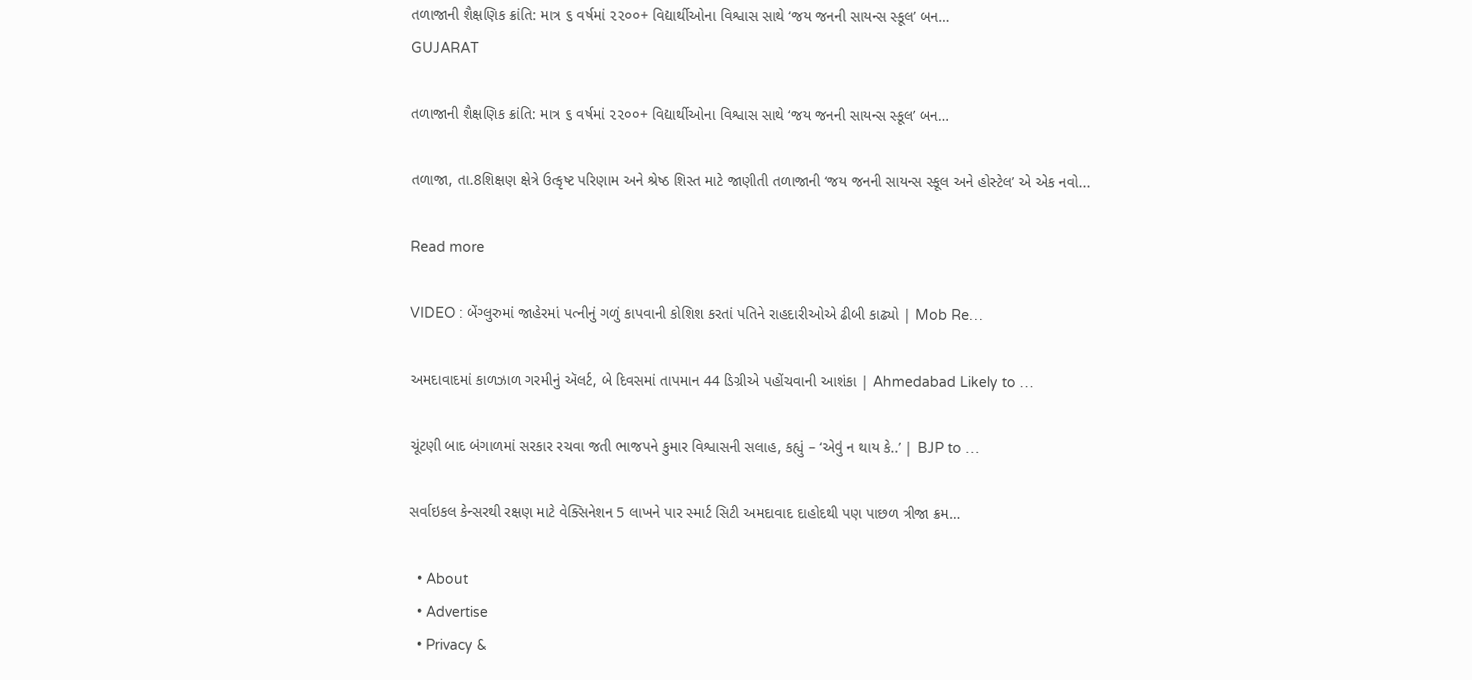તળાજાની શૈક્ષણિક ક્રાંતિ: માત્ર ૬ વર્ષમાં ૨૨૦૦+ વિદ્યાર્થીઓના વિશ્વાસ સાથે ‘જય જનની સાયન્સ સ્કૂલ’ બન…
GUJARAT

તળાજાની શૈક્ષણિક ક્રાંતિ: માત્ર ૬ વર્ષમાં ૨૨૦૦+ વિદ્યાર્થીઓના વિશ્વાસ સાથે ‘જય જનની સાયન્સ સ્કૂલ’ બન…

તળાજા, તા.8શિક્ષણ ક્ષેત્રે ઉત્કૃષ્ટ પરિણામ અને શ્રેષ્ઠ શિસ્ત માટે જાણીતી તળાજાની ‘જય જનની સાયન્સ સ્કૂલ અને હોસ્ટેલ’ એ એક નવો...

Read more

VIDEO : બેંગ્લુરુમાં જાહેરમાં પત્નીનું ગળું કાપવાની કોશિશ કરતાં પતિને રાહદારીઓએ ઢીબી કાઢ્યો | Mob Re…

અમદાવાદમાં કાળઝાળ ગરમીનું ઍલર્ટ, બે દિવસમાં તાપમાન 44 ડિગ્રીએ પહોંચવાની આશંકા | Ahmedabad Likely to …

ચૂંટણી બાદ બંગાળમાં સરકાર રચવા જતી ભાજપને કુમાર વિશ્વાસની સલાહ, કહ્યું – ‘એવું ન થાય કે..’ | BJP to …

સર્વાઇકલ કેન્સરથી રક્ષણ માટે વેક્સિનેશન 5 લાખને પાર સ્માર્ટ સિટી અમદાવાદ દાહોદથી પણ પાછળ ત્રીજા ક્રમ…

  • About
  • Advertise
  • Privacy &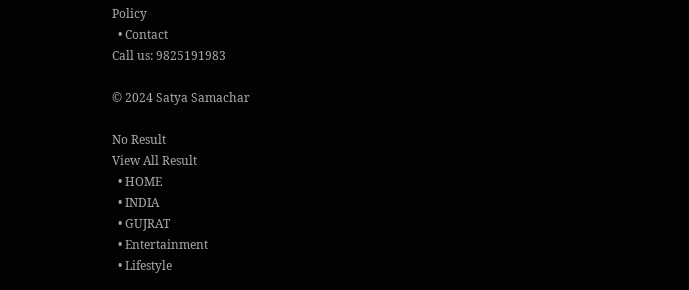Policy
  • Contact
Call us: 9825191983

© 2024 Satya Samachar

No Result
View All Result
  • HOME
  • INDIA
  • GUJRAT
  • Entertainment
  • Lifestyle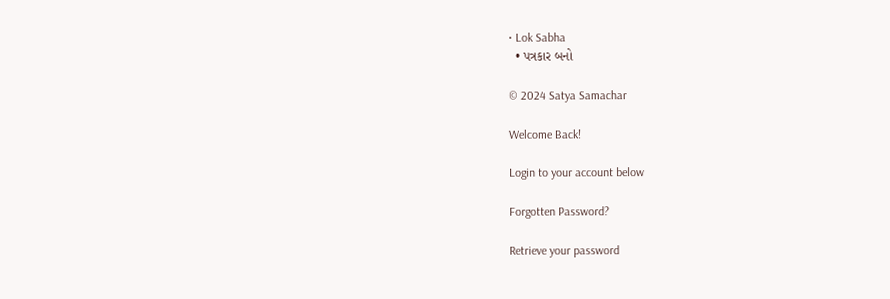• Lok Sabha
  • પત્રકાર બનો

© 2024 Satya Samachar

Welcome Back!

Login to your account below

Forgotten Password?

Retrieve your password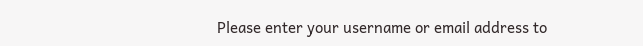Please enter your username or email address to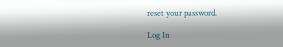reset your password.

Log In